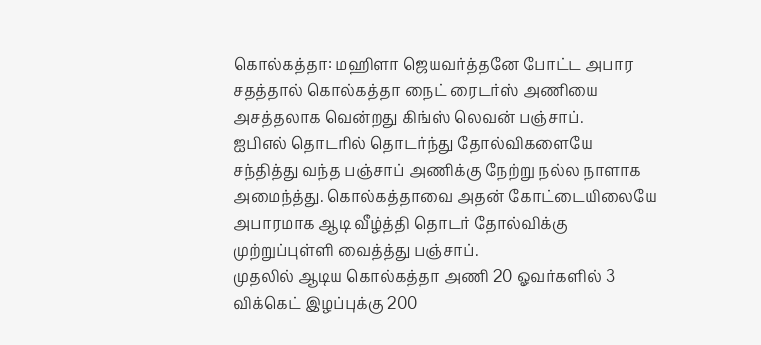கொல்கத்தா: மஹிளா ஜெயவர்த்தனே போட்ட அபார சதத்தால் கொல்கத்தா நைட் ரைடர்ஸ் அணியை அசத்தலாக வென்றது கிங்ஸ் லெவன் பஞ்சாப்.
ஐபிஎல் தொடரில் தொடர்ந்து தோல்விகளையே சந்தித்து வந்த பஞ்சாப் அணிக்கு நேற்று நல்ல நாளாக அமைந்த்து. கொல்கத்தாவை அதன் கோட்டையிலையே அபாரமாக ஆடி வீழ்த்தி தொடர் தோல்விக்கு முற்றுப்புள்ளி வைத்த்து பஞ்சாப்.
முதலில் ஆடிய கொல்கத்தா அணி 20 ஓவர்களில் 3 விக்கெட் இழப்புக்கு 200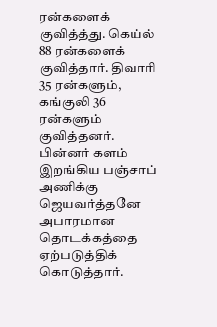ரன்களைக் குவித்த்து. கெய்ல் 88 ரன்களைக் குவித்தார். திவாரி 35 ரன்களும், கங்குலி 36 ரன்களும் குவித்தனர்.
பின்னர் களம் இறங்கிய பஞ்சாப் அணிக்கு ஜெயவர்த்தனே அபாரமான தொடக்கத்தை ஏற்படுத்திக் கொடுத்தார்.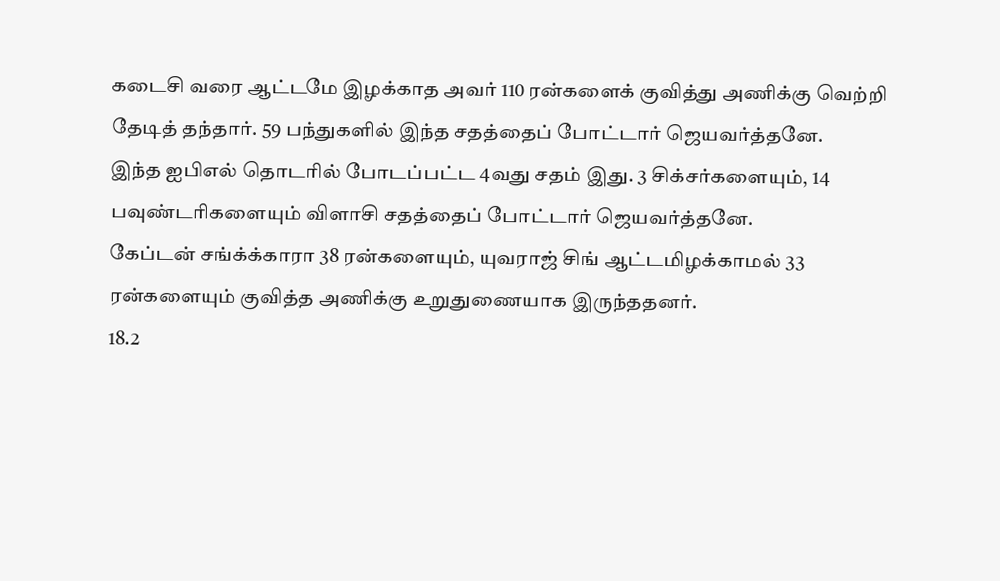கடைசி வரை ஆட்டமே இழக்காத அவர் 110 ரன்களைக் குவித்து அணிக்கு வெற்றி தேடித் தந்தார். 59 பந்துகளில் இந்த சதத்தைப் போட்டார் ஜெயவர்த்தனே.
இந்த ஐபிஎல் தொடரில் போடப்பட்ட 4வது சதம் இது. 3 சிக்சர்களையும், 14 பவுண்டரிகளையும் விளாசி சதத்தைப் போட்டார் ஜெயவர்த்தனே.
கேப்டன் சங்க்க்காரா 38 ரன்களையும், யுவராஜ் சிங் ஆட்டமிழக்காமல் 33 ரன்களையும் குவித்த அணிக்கு உறுதுணையாக இருந்ததனர்.
18.2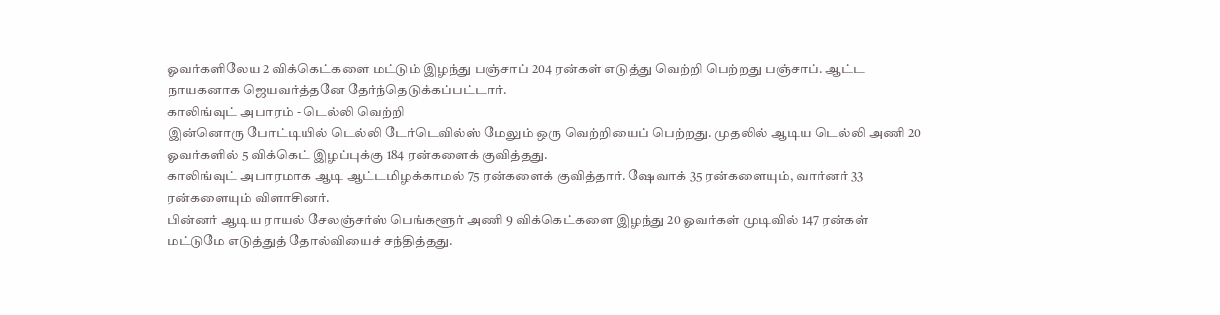ஓவர்களிலேய 2 விக்கெட்களை மட்டும் இழந்து பஞ்சாப் 204 ரன்கள் எடுத்து வெற்றி பெற்றது பஞ்சாப். ஆட்ட நாயகனாக ஜெயவர்த்தனே தேர்ந்தெடுக்கப்பட்டார்.
காலிங்வுட் அபாரம் - டெல்லி வெற்றி
இன்னொரு போட்டியில் டெல்லி டேர்டெவில்ஸ் மேலும் ஒரு வெற்றியைப் பெற்றது. முதலில் ஆடிய டெல்லி அணி 20 ஓவர்களில் 5 விக்கெட் இழப்புக்கு 184 ரன்களைக் குவித்தது.
காலிங்வுட் அபாரமாக ஆடி ஆட்டமிழக்காமல் 75 ரன்களைக் குவித்தார். ஷேவாக் 35 ரன்களையும், வார்னர் 33 ரன்களையும் விளாசினர்.
பின்னர் ஆடிய ராயல் சேலஞ்சர்ஸ் பெங்களூர் அணி 9 விக்கெட்களை இழந்து 20 ஓவர்கள் முடிவில் 147 ரன்கள் மட்டுமே எடுத்துத் தோல்வியைச் சந்தித்தது.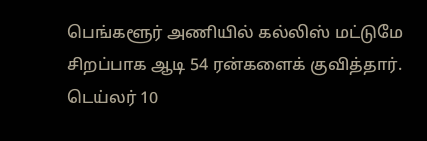பெங்களூர் அணியில் கல்லிஸ் மட்டுமே சிறப்பாக ஆடி 54 ரன்களைக் குவித்தார். டெய்லர் 10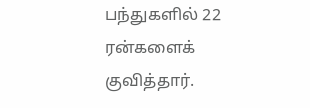பந்துகளில் 22 ரன்களைக் குவித்தார்.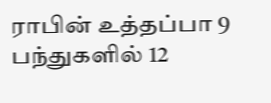ராபின் உத்தப்பா 9 பந்துகளில் 12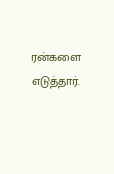ரன்களை எடுத்தார்.